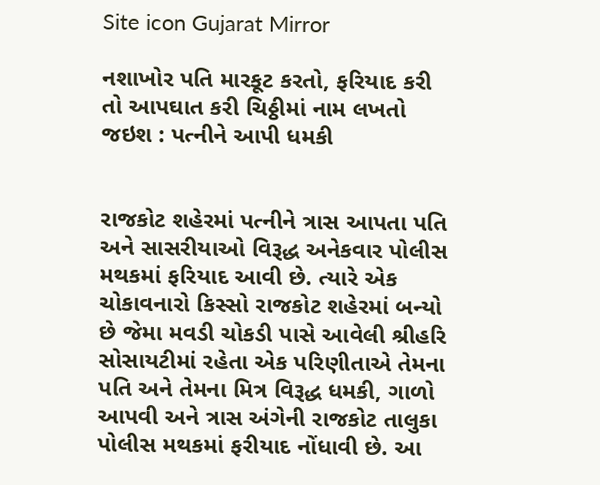Site icon Gujarat Mirror

નશાખોર પતિ મારકૂટ કરતો, ફરિયાદ કરી તો આપઘાત કરી ચિઠ્ઠીમાં નામ લખતો જઇશ : પત્નીને આપી ધમકી


રાજકોટ શહેરમાં પત્નીને ત્રાસ આપતા પતિ અને સાસરીયાઓ વિરૂદ્ધ અનેકવાર પોલીસ મથકમાં ફરિયાદ આવી છે. ત્યારે એક ચોકાવનારો કિસ્સો રાજકોટ શહેરમાં બન્યો છે જેમા મવડી ચોકડી પાસે આવેલી શ્રીહરિ સોસાયટીમાં રહેતા એક પરિણીતાએ તેમના પતિ અને તેમના મિત્ર વિરૂદ્ધ ધમકી, ગાળો આપવી અને ત્રાસ અંગેની રાજકોટ તાલુકા પોલીસ મથકમાં ફરીયાદ નોંધાવી છે. આ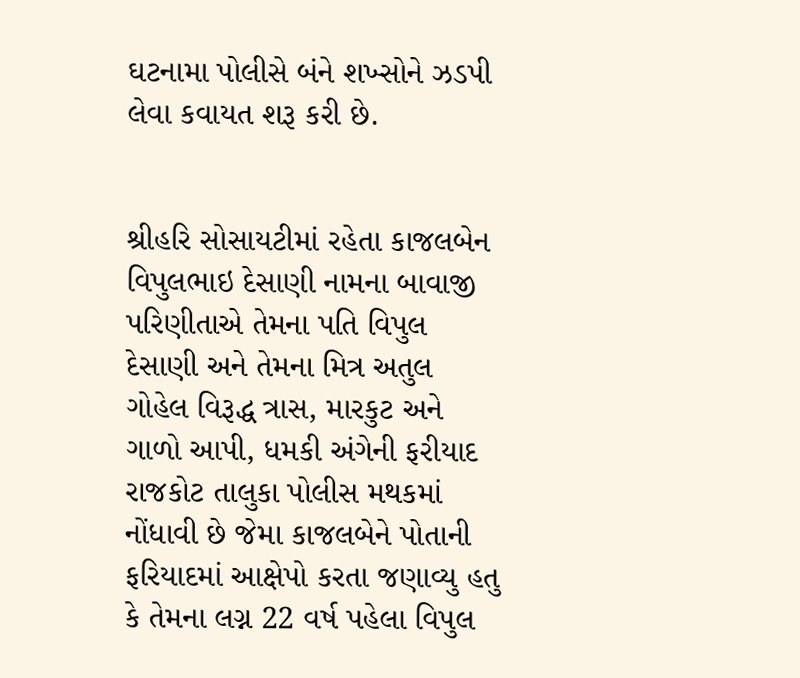ઘટનામા પોલીસે બંને શખ્સોને ઝડપી લેવા કવાયત શરૂ કરી છે.


શ્રીહરિ સોસાયટીમાં રહેતા કાજલબેન વિપુલભાઇ દેસાણી નામના બાવાજી પરિણીતાએ તેમના પતિ વિપુલ દેસાણી અને તેમના મિત્ર અતુલ ગોહેલ વિરૂદ્ધ ત્રાસ, મારકુટ અને ગાળો આપી, ધમકી અંગેની ફરીયાદ રાજકોટ તાલુકા પોલીસ મથકમાં નોંધાવી છે જેમા કાજલબેને પોતાની ફરિયાદમાં આક્ષેપો કરતા જણાવ્યુ હતુ કે તેમના લગ્ન 22 વર્ષ પહેલા વિપુલ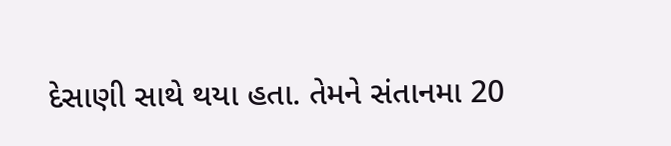દેસાણી સાથે થયા હતા. તેમને સંતાનમા 20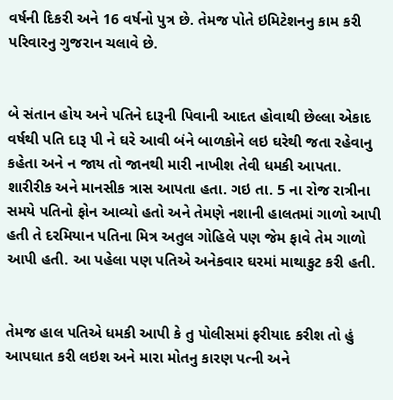વર્ષની દિકરી અને 16 વર્ષનો પુત્ર છે. તેમજ પોતે ઇમિટેશનનુ કામ કરી પરિવારનુ ગુજરાન ચલાવે છે.


બે સંતાન હોય અને પતિને દારૂની પિવાની આદત હોવાથી છેલ્લા એકાદ વર્ષથી પતિ દારૂ પી ને ઘરે આવી બંને બાળકોને લઇ ઘરેથી જતા રહેવાનુ કહેતા અને ન જાય તો જાનથી મારી નાખીશ તેવી ધમકી આપતા.
શારીરીક અને માનસીક ત્રાસ આપતા હતા. ગઇ તા. 5 ના રોજ રાત્રીના સમયે પતિનો ફોન આવ્યો હતો અને તેમણે નશાની હાલતમાં ગાળો આપી હતી તે દરમિયાન પતિના મિત્ર અતુલ ગોહિલે પણ જેમ ફાવે તેમ ગાળો આપી હતી. આ પહેલા પણ પતિએ અનેકવાર ઘરમાં માથાકુટ કરી હતી.


તેમજ હાલ પતિએ ધમકી આપી કે તુ પોલીસમાં ફરીયાદ કરીશ તો હું આપઘાત કરી લઇશ અને મારા મોતનુ કારણ પત્ની અને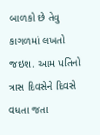બાળકો છે તેવુ કાગળમાં લખતો જઇશ. આમ પતિનો ત્રાસ દિવસેને દિવસે વધતા જતા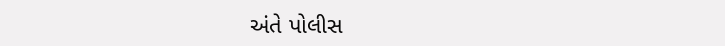અંતે પોલીસ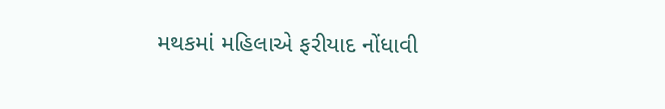મથકમાં મહિલાએ ફરીયાદ નોંધાવી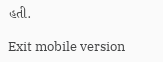હતી.

Exit mobile version